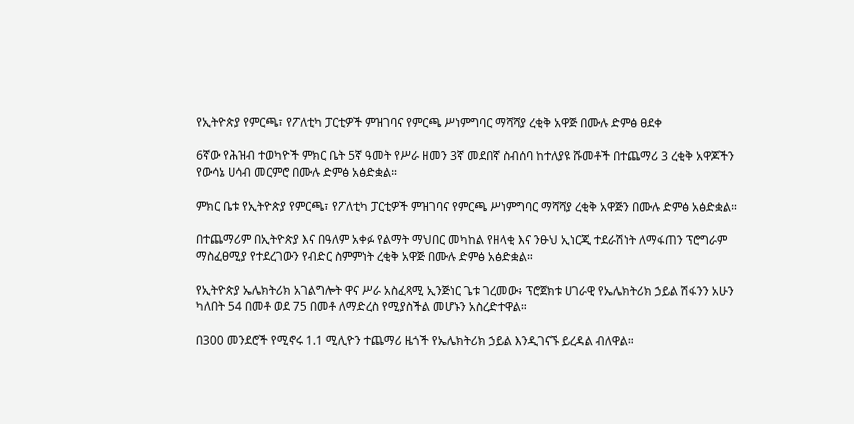የኢትዮጵያ የምርጫ፣ የፖለቲካ ፓርቲዎች ምዝገባና የምርጫ ሥነምግባር ማሻሻያ ረቂቅ አዋጅ በሙሉ ድምፅ ፀደቀ

6ኛው የሕዝብ ተወካዮች ምክር ቤት 5ኛ ዓመት የሥራ ዘመን 3ኛ መደበኛ ስብሰባ ከተለያዩ ሹመቶች በተጨማሪ 3 ረቂቅ አዋጆችን የውሳኔ ሀሳብ መርምሮ በሙሉ ድምፅ አፅድቋል።

ምክር ቤቱ የኢትዮጵያ የምርጫ፣ የፖለቲካ ፓርቲዎች ምዝገባና የምርጫ ሥነምግባር ማሻሻያ ረቂቅ አዋጅን በሙሉ ድምፅ አፅድቋል።

በተጨማሪም በኢትዮጵያ እና በዓለም አቀፉ የልማት ማህበር መካከል የዘላቂ እና ንፁህ ኢነርጂ ተደራሽነት ለማፋጠን ፕሮግራም ማስፈፀሚያ የተደረገውን የብድር ስምምነት ረቂቅ አዋጅ በሙሉ ድምፅ አፅድቋል።

የኢትዮጵያ ኤሌክትሪክ አገልግሎት ዋና ሥራ አስፈጻሚ ኢንጅነር ጌቱ ገረመው፥ ፕሮጀክቱ ሀገራዊ የኤሌክትሪክ ኃይል ሽፋንን አሁን ካለበት 54 በመቶ ወደ 75 በመቶ ለማድረስ የሚያስችል መሆኑን አስረድተዋል።

በ300 መንደሮች የሚኖሩ 1.1 ሚሊዮን ተጨማሪ ዜጎች የኤሌክትሪክ ኃይል እንዲገናኙ ይረዳል ብለዋል።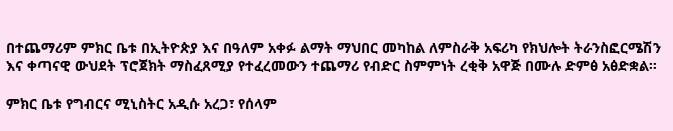በተጨማሪም ምክር ቤቱ በኢትዮጵያ እና በዓለም አቀፉ ልማት ማህበር መካከል ለምስራቅ አፍሪካ የክህሎት ትራንስፎርሜሽን እና ቀጣናዊ ውህደት ፕሮጀክት ማስፈጸሚያ የተፈረመውን ተጨማሪ የብድር ስምምነት ረቂቅ አዋጅ በሙሉ ድምፅ አፅድቋል።

ምክር ቤቱ የግብርና ሚኒስትር አዲሱ አረጋ፣ የሰላም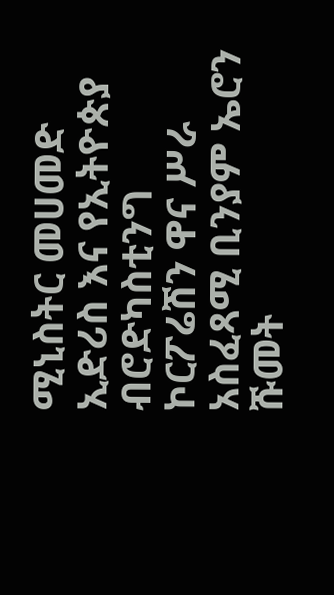ሚኒስትር መሀመድ ኢድሪስ እና የኢትዮጵያ ብሮድካስቲንግ ኮርፖሬሽን ዋና ሥራ አስፈጻሚ ቢንያም ኤሮን ሹመት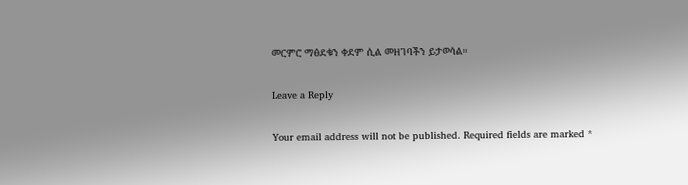መርምሮ ማፅደቁን ቀደም ሲል መዘገባችን ይታወሳል።

Leave a Reply

Your email address will not be published. Required fields are marked *